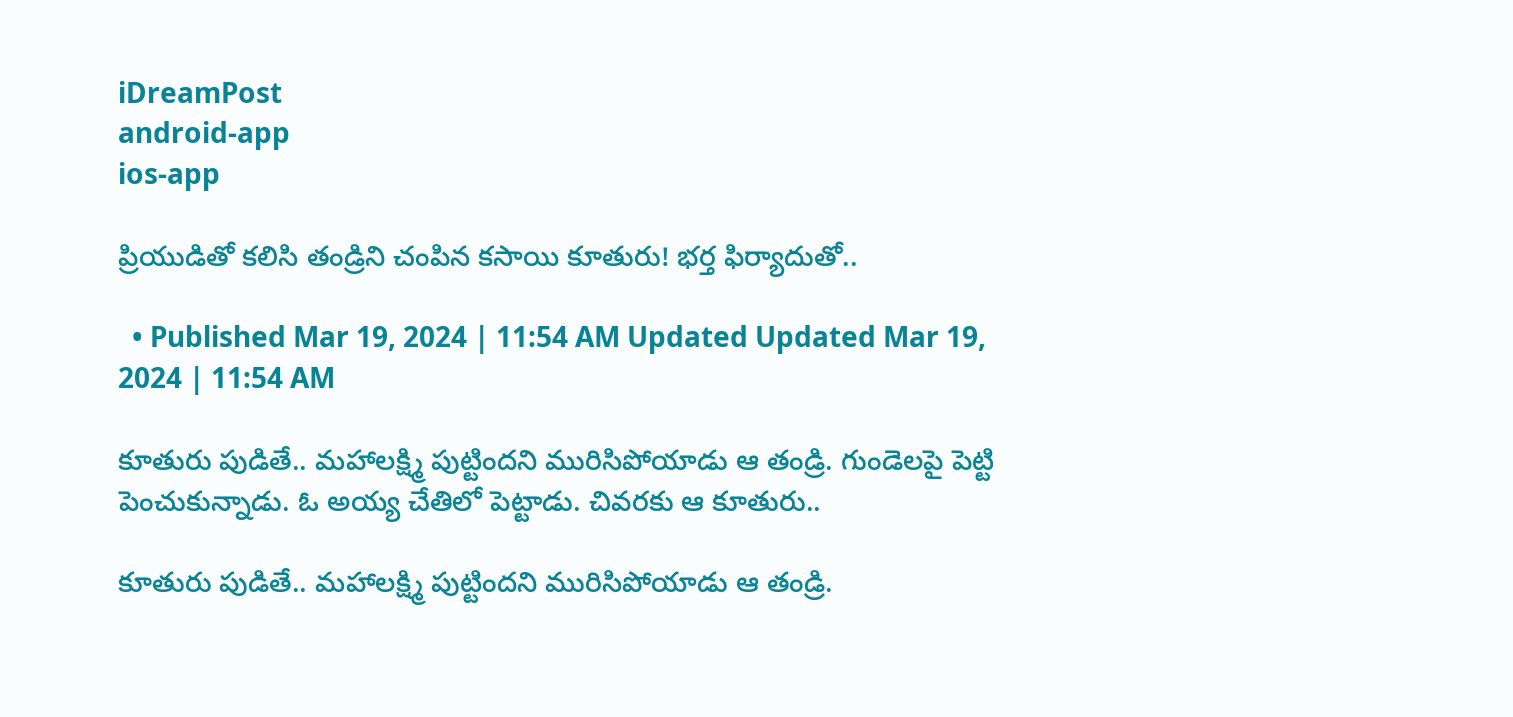iDreamPost
android-app
ios-app

ప్రియుడితో కలిసి తండ్రిని చంపిన కసాయి కూతురు! భర్త ఫిర్యాదుతో..

  • Published Mar 19, 2024 | 11:54 AM Updated Updated Mar 19, 2024 | 11:54 AM

కూతురు పుడితే.. మహాలక్ష్మి పుట్టిందని మురిసిపోయాడు ఆ తండ్రి. గుండెలపై పెట్టి పెంచుకున్నాడు. ఓ అయ్య చేతిలో పెట్టాడు. చివరకు ఆ కూతురు..

కూతురు పుడితే.. మహాలక్ష్మి పుట్టిందని మురిసిపోయాడు ఆ తండ్రి.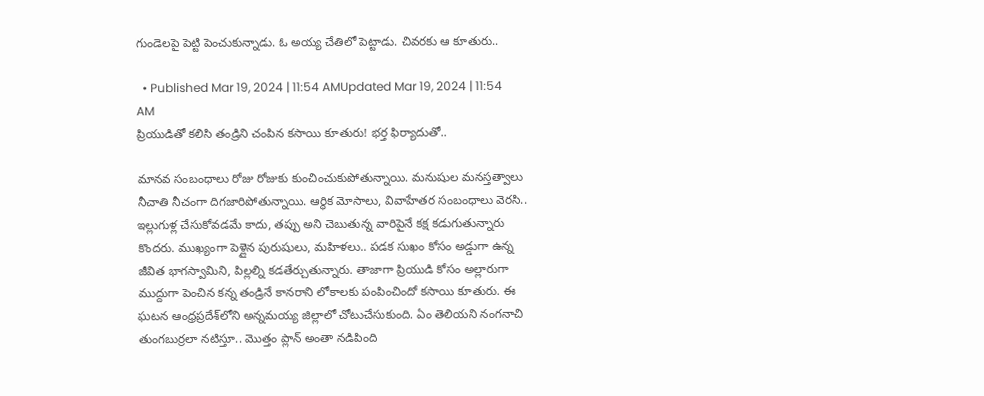గుండెలపై పెట్టి పెంచుకున్నాడు. ఓ అయ్య చేతిలో పెట్టాడు. చివరకు ఆ కూతురు..

  • Published Mar 19, 2024 | 11:54 AMUpdated Mar 19, 2024 | 11:54 AM
ప్రియుడితో కలిసి తండ్రిని చంపిన కసాయి కూతురు! భర్త ఫిర్యాదుతో..

మానవ సంబంధాలు రోజు రోజుకు కుంచించుకుపోతున్నాయి. మనుషుల మనస్తత్వాలు నీచాతి నీచంగా దిగజారిపోతున్నాయి. ఆర్థిక మోసాలు, వివాహేతర సంబంధాలు వెరసి.. ఇల్లుగుళ్ల చేసుకోవడమే కాదు, తప్పు అని చెబుతున్న వారిపైనే కక్ష కడుగుతున్నారు కొందరు. ముఖ్యంగా పెళ్లైన పురుషులు, మహిళలు.. పడక సుఖం కోసం అడ్డుగా ఉన్న జీవిత భాగస్వామిని, పిల్లల్ని కడతేర్చుతున్నారు. తాజాగా ప్రియుడి కోసం అల్లారుగా ముద్దుగా పెంచిన కన్న తండ్రినే కానరాని లోకాలకు పంపించిందో కసాయి కూతురు. ఈ ఘటన ఆంధ్రప్రదేశ్‌లోని అన్నమయ్య జిల్లాలో చోటుచేసుకుంది. ఏం తెలియని నంగనాచి తుంగబుర్రలా నటిస్తూ.. మొత్తం ప్లాన్ అంతా నడిపింది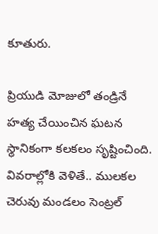కూతురు.

ప్రియుడి మోజులో తండ్రినే హత్య చేయించిన ఘటన స్థానికంగా కలకలం సృష్టించింది. వివరాల్లోకి వెళితే.. ములకల చెరువు మండలం సెంట్రల్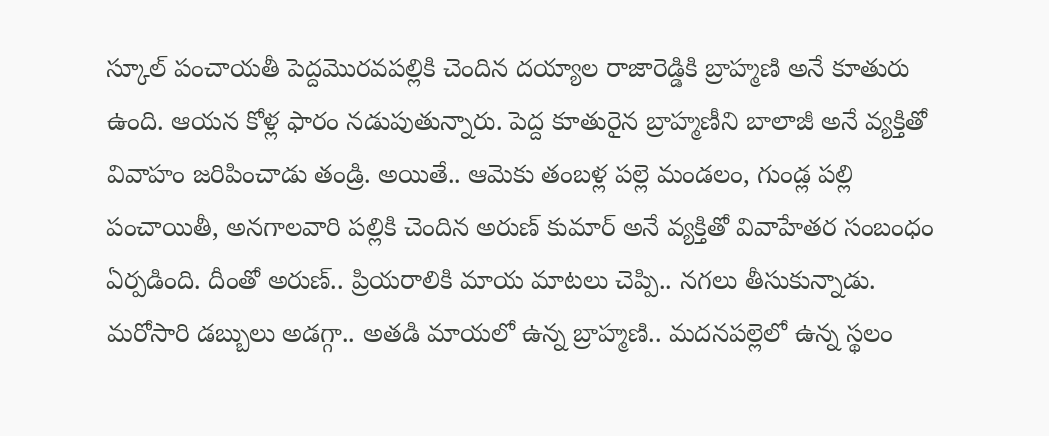స్కూల్ పంచాయతీ పెద్దమొరవపల్లికి చెందిన దయ్యాల రాజారెడ్డికి బ్రాహ్మణి అనే కూతురు ఉంది. ఆయన కోళ్ల ఫారం నడుపుతున్నారు. పెద్ద కూతురైన బ్రాహ్మణీని బాలాజీ అనే వ్యక్తితో వివాహం జరిపించాడు తండ్రి. అయితే.. ఆమెకు తంబళ్ల పల్లె మండలం, గుండ్ల పల్లి పంచాయితీ, అనగాలవారి పల్లికి చెందిన అరుణ్ కుమార్ అనే వ్యక్తితో వివాహేతర సంబంధం ఏర్పడింది. దీంతో అరుణ్.. ప్రియరాలికి మాయ మాటలు చెప్పి.. నగలు తీసుకున్నాడు. మరోసారి డబ్బులు అడగ్గా.. అతడి మాయలో ఉన్న బ్రాహ్మణి.. మదనపల్లెలో ఉన్న స్థలం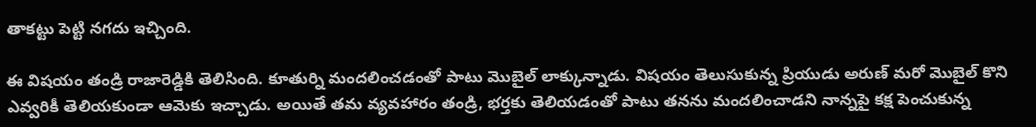తాకట్టు పెట్టి నగదు ఇచ్చింది.

ఈ విషయం తండ్రి రాజారెడ్డికి తెలిసింది. కూతుర్ని మందలించడంతో పాటు మొబైల్ లాక్కున్నాడు. విషయం తెలుసుకున్న ప్రియుడు అరుణ్ మరో మొబైల్ కొని ఎవ్వరికీ తెలియకుండా ఆమెకు ఇచ్చాడు. అయితే తమ వ్యవహారం తండ్రి, భర్తకు తెలియడంతో పాటు తనను మందలించాడని నాన్నపై కక్ష పెంచుకున్న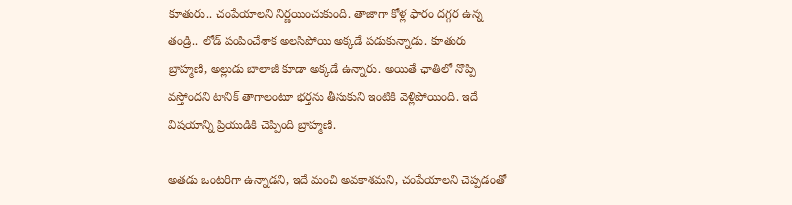కూతురు.. చంపేయాలని నిర్ణయించుకుంది. తాజాగా కోళ్ల ఫారం దగ్గర ఉన్న తండ్రి.. లోడ్ పంపించేశాక అలసిపోయి అక్కడే పడుకున్నాడు. కూతురు బ్రాహ్మణి, అల్లుడు బాలాజీ కూడా అక్కడే ఉన్నారు. అయితే ఛాతిలో నొప్పి వస్తోందని టానిక్ తాగాలంటూ భర్తను తీసుకుని ఇంటికి వెళ్లిపోయింది. ఇదే విషయాన్ని ప్రియుడికి చెప్పింది బ్రాహ్మణి.

అతడు ఒంటరిగా ఉన్నాడని, ఇదే మంచి అవకాశమని, చంపేయాలని చెప్పడంతో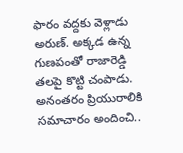ఫారం వద్దకు వెళ్లాడు అరుణ్. అక్కడ ఉన్న గుణపంతో రాజారెడ్డి తలపై కొట్టి చంపాడు. అనంతరం ప్రియురాలికి సమాచారం అందించి..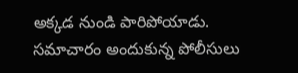అక్కడ నుండి పారిపోయాడు. సమాచారం అందుకున్న పోలీసులు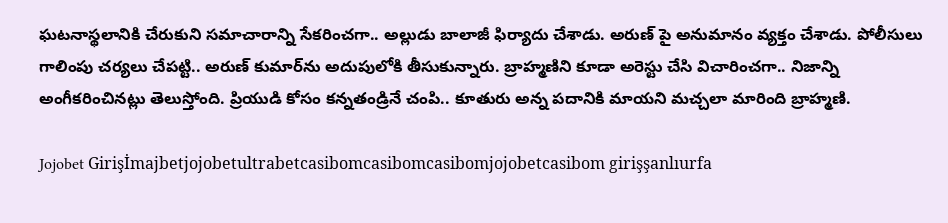ఘటనాస్థలానికి చేరుకుని సమాచారాన్ని సేకరించగా.. అల్లుడు బాలాజీ ఫిర్యాదు చేశాడు. అరుణ్ పై అనుమానం వ్యక్తం చేశాడు. పోలీసులు గాలింపు చర్యలు చేపట్టి.. అరుణ్ కుమార్‌ను అదుపులోకి తీసుకున్నారు. బ్రాహ్మణిని కూడా అరెస్టు చేసి విచారించగా.. నిజాన్ని అంగీకరించినట్లు తెలుస్తోంది. ప్రియుడి కోసం కన్నతండ్రినే చంపి.. కూతురు అన్న పదానికి మాయని మచ్చలా మారింది బ్రాహ్మణి.

Jojobet Girişİmajbetjojobetultrabetcasibomcasibomcasibomjojobetcasibom girişşanlıurfa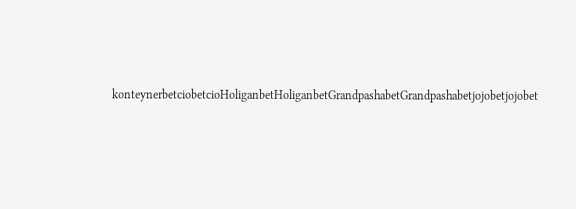konteynerbetciobetcioHoliganbetHoliganbetGrandpashabetGrandpashabetjojobetjojobet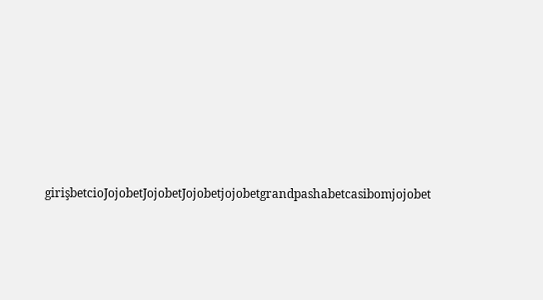girişbetcioJojobetJojobetJojobetjojobetgrandpashabetcasibomjojobet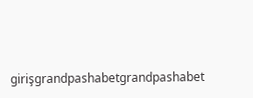girişgrandpashabetgrandpashabet